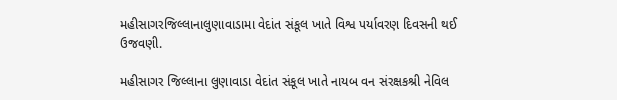મહીસાગરજિલ્લાનાલુણાવાડામા વેદાંત સંકૂલ ખાતે વિશ્વ પર્યાવરણ દિવસની થઈ ઉજવણી.

મહીસાગર જિલ્લાના લુણાવાડા વેદાંત સંકૂલ ખાતે નાયબ વન સંરક્ષકશ્રી નેવિલ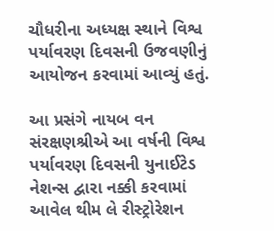ચૌધરીના અધ્યક્ષ સ્થાને વિશ્વ પર્યાવરણ દિવસની ઉજવણીનું આયોજન કરવામાં આવ્યું હતું.

આ પ્રસંગે નાયબ વન સંરક્ષણશ્રીએ આ વર્ષની વિશ્વ પર્યાવરણ દિવસની યુનાઈટેડ નેશન્સ દ્વારા નક્કી કરવામાં આવેલ થીમ લે રીસ્ટ્રોરેશન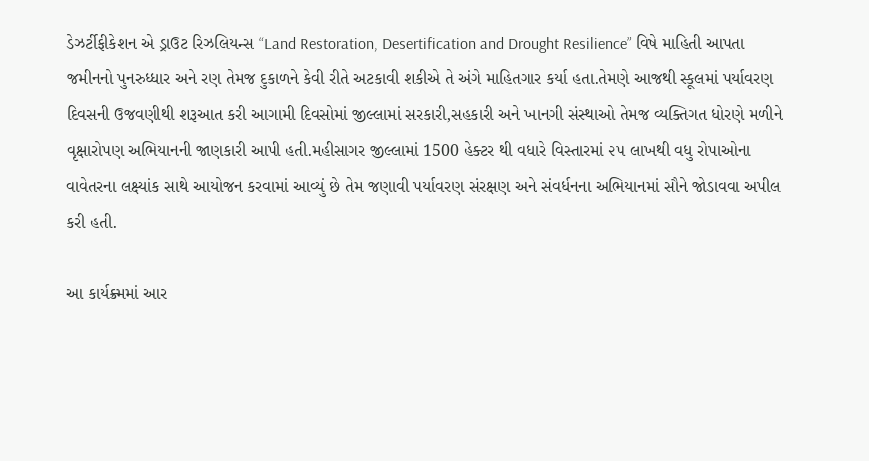ડેઝર્ટીફીકેશન એ ડ્રાઉટ રિઝલિયન્સ “Land Restoration, Desertification and Drought Resilience” વિષે માહિતી આપતા જમીનનો પુનરુધ્ધાર અને રણ તેમજ દુકાળને કેવી રીતે અટકાવી શકીએ તે અંગે માહિતગાર કર્યા હતા.તેમણે આજથી સ્કૂલમાં પર્યાવરણ દિવસની ઉજવણીથી શરૂઆત કરી આગામી દિવસોમાં જીલ્લામાં સરકારી,સહકારી અને ખાનગી સંસ્થાઓ તેમજ વ્યક્તિગત ધોરણે મળીને વૃક્ષારોપણ અભિયાનની જાણકારી આપી હતી.મહીસાગર જીલ્લામાં 1500 હેક્ટર થી વધારે વિસ્તારમાં ૨૫ લાખથી વધુ રોપાઓના વાવેતરના લક્ષ્યાંક સાથે આયોજન કરવામાં આવ્યું છે તેમ જણાવી પર્યાવરણ સંરક્ષણ અને સંવર્ધનના અભિયાનમાં સૌને જોડાવવા અપીલ કરી હતી.

આ કાર્યક્ર્મમાં આર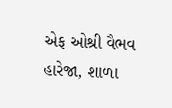એફ ઓશ્રી વૈભવ હારેજા, શાળા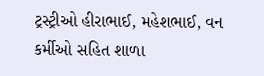ટ્રસ્ટ્રીઓ હીરાભાઈ, મહેશભાઈ, વન કર્મીઓ સહિત શાળા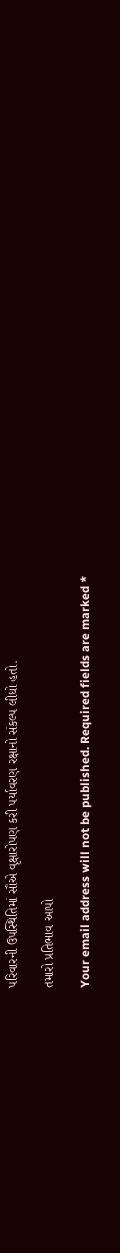પરિવારની ઉપસ્થિતિમાં સૌએ વૃક્ષારોપણ કરી પર્યાવરણ રક્ષાનો સંકલ્પ લીધો હતો.

તમારો પ્રતિભાવ આપો

Your email address will not be published. Required fields are marked *